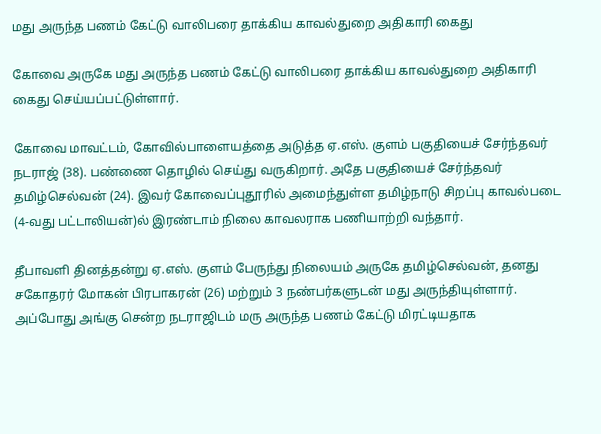மது அருந்த பணம் கேட்டு வாலிபரை தாக்கிய காவல்துறை அதிகாரி கைது

கோவை அருகே மது அருந்த பணம் கேட்டு வாலிபரை தாக்கிய காவல்துறை அதிகாரி கைது செய்யப்பட்டுள்ளார்.

கோவை மாவட்டம், கோவில்பாளையத்தை அடுத்த ஏ.எஸ். குளம் பகுதியைச் சேர்ந்தவர் நடராஜ் (38). பண்ணை தொழில் செய்து வருகிறார். அதே பகுதியைச் சேர்ந்தவர் தமிழ்செல்வன் (24). இவர் கோவைப்புதூரில் அமைந்துள்ள தமிழ்நாடு சிறப்பு காவல்படை (4-வது பட்டாலியன்)ல் இரண்டாம் நிலை காவலராக பணியாற்றி வந்தார்.

தீபாவளி தினத்தன்று ஏ.எஸ். குளம் பேருந்து நிலையம் அருகே தமிழ்செல்வன், தனது சகோதரர் மோகன் பிரபாகரன் (26) மற்றும் 3 நண்பர்களுடன் மது அருந்தியுள்ளார். அப்போது அங்கு சென்ற நடராஜிடம் மரு அருந்த பணம் கேட்டு மிரட்டியதாக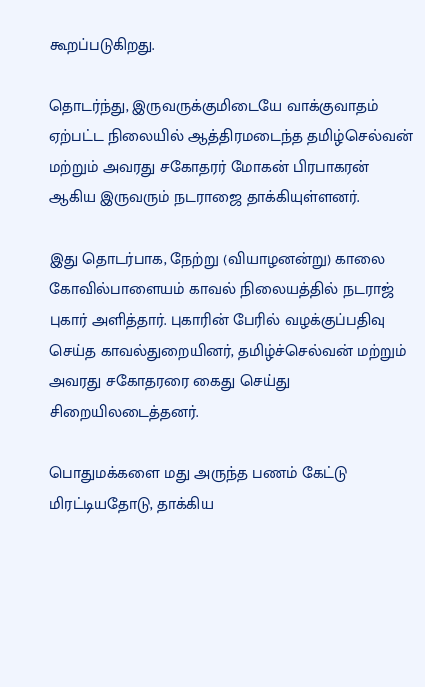கூறப்படுகிறது.

தொடர்ந்து, இருவருக்குமிடையே வாக்குவாதம் ஏற்பட்ட நிலையில் ஆத்திரமடைந்த தமிழ்செல்வன் மற்றும் அவரது சகோதரர் மோகன் பிரபாகரன் ஆகிய இருவரும் நடராஜை தாக்கியுள்ளனர்.

இது தொடர்பாக, நேற்று (வியாழனன்று) காலை கோவில்பாளையம் காவல் நிலையத்தில் நடராஜ் புகார் அளித்தார். புகாரின் பேரில் வழக்குப்பதிவு செய்த காவல்துறையினர், தமிழ்ச்செல்வன் மற்றும் அவரது சகோதரரை கைது செய்து சிறையிலடைத்தனர்.

பொதுமக்களை மது அருந்த பணம் கேட்டு மிரட்டியதோடு, தாக்கிய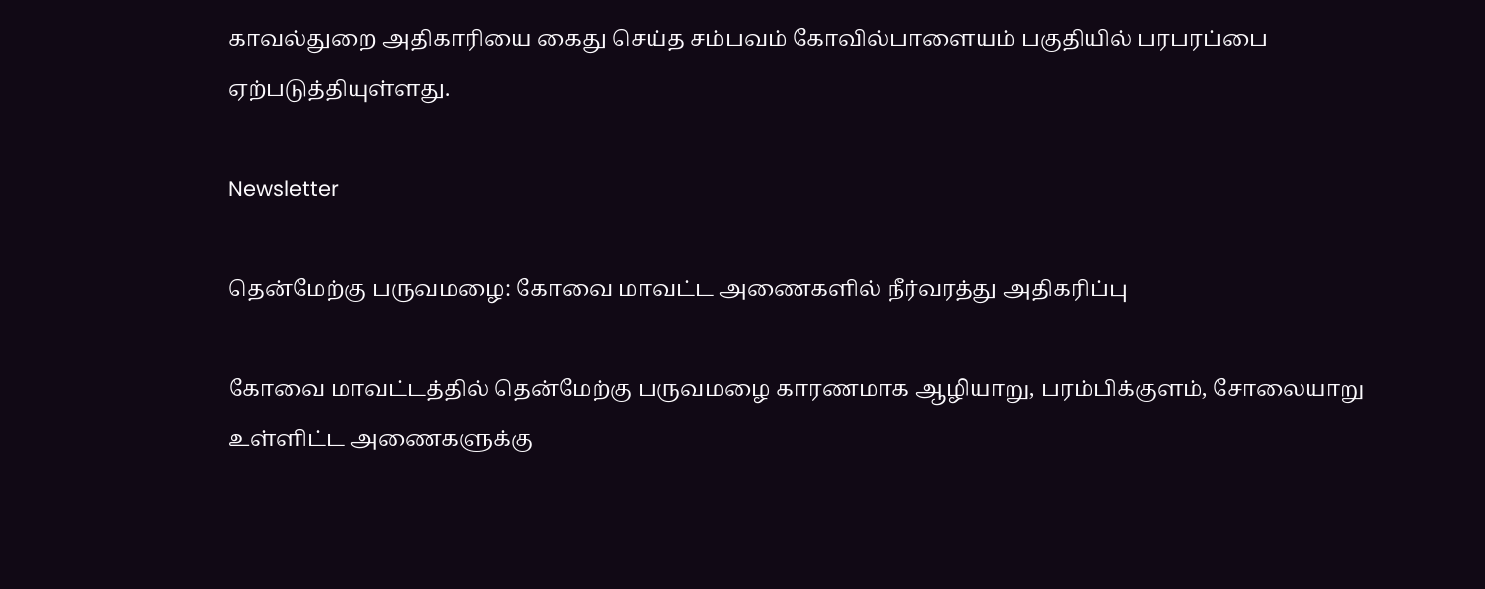காவல்துறை அதிகாரியை கைது செய்த சம்பவம் கோவில்பாளையம் பகுதியில் பரபரப்பை ஏற்படுத்தியுள்ளது.

Newsletter

தென்மேற்கு பருவமழை: கோவை மாவட்ட அணைகளில் நீர்வரத்து அதிகரிப்பு

கோவை மாவட்டத்தில் தென்மேற்கு பருவமழை காரணமாக ஆழியாறு, பரம்பிக்குளம், சோலையாறு உள்ளிட்ட அணைகளுக்கு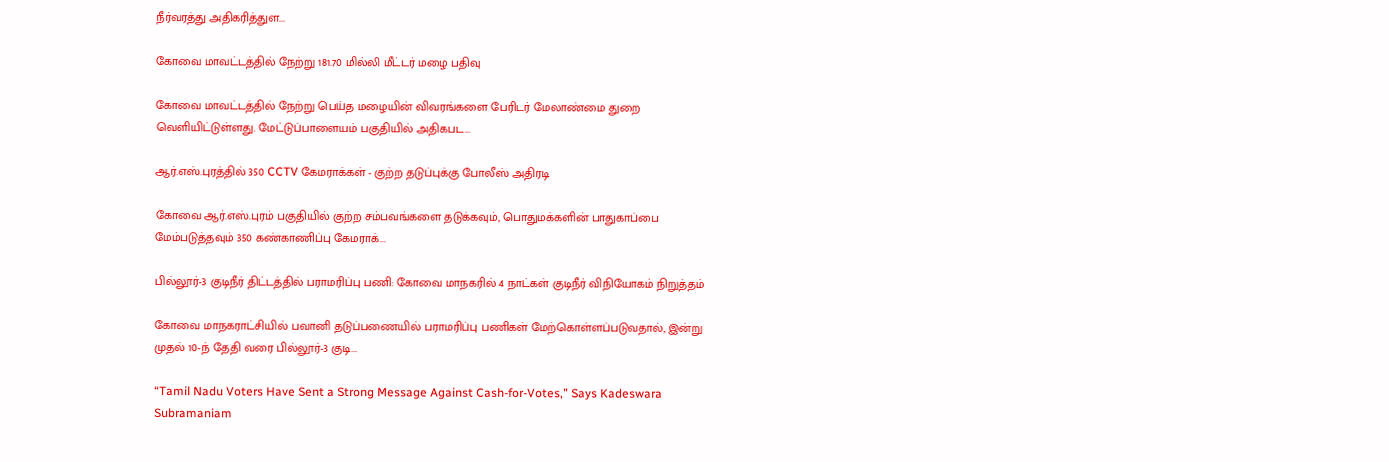நீர்வரத்து அதிகரித்துள...

கோவை மாவட்டத்தில் நேற்று 181.70 மில்லி மீட்டர் மழை பதிவு

கோவை மாவட்டத்தில் நேற்று பெய்த மழையின் விவரங்களை பேரிடர் மேலாண்மை துறை வெளியிட்டுள்ளது. மேட்டுப்பாளையம் பகுதியில் அதிகபட...

ஆர்.எஸ்.புரத்தில் 350 CCTV கேமராக்கள் - குற்ற தடுப்புக்கு போலீஸ் அதிரடி

கோவை ஆர்.எஸ்.புரம் பகுதியில் குற்ற சம்பவங்களை தடுக்கவும், பொதுமக்களின் பாதுகாப்பை மேம்படுத்தவும் 350 கண்காணிப்பு கேமராக்...

பில்லூர்-3 குடிநீர் திட்டத்தில் பராமரிப்பு பணி: கோவை மாநகரில் 4 நாட்கள் குடிநீர் விநியோகம் நிறுத்தம்

கோவை மாநகராட்சியில் பவானி தடுப்பணையில் பராமரிப்பு பணிகள் மேற்கொள்ளப்படுவதால், இன்று முதல் 10-ந் தேதி வரை பில்லூர்-3 குடி...

“Tamil Nadu Voters Have Sent a Strong Message Against Cash-for-Votes,” Says Kadeswara Subramaniam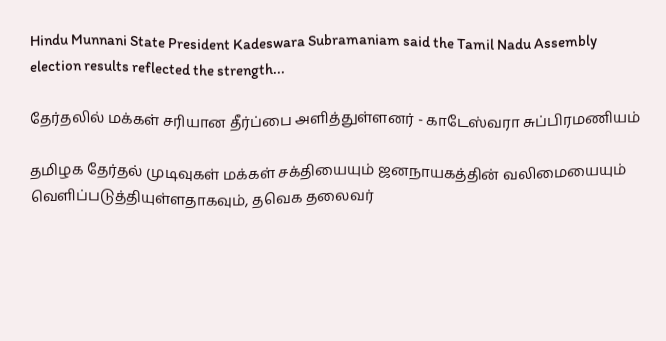Hindu Munnani State President Kadeswara Subramaniam said the Tamil Nadu Assembly election results reflected the strength...

தேர்தலில் மக்கள் சரியான தீர்ப்பை அளித்துள்ளனர் - காடேஸ்வரா சுப்பிரமணியம்

தமிழக தேர்தல் முடிவுகள் மக்கள் சக்தியையும் ஜனநாயகத்தின் வலிமையையும் வெளிப்படுத்தியுள்ளதாகவும், தவெக தலைவர்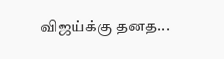விஜய்க்கு தனத...